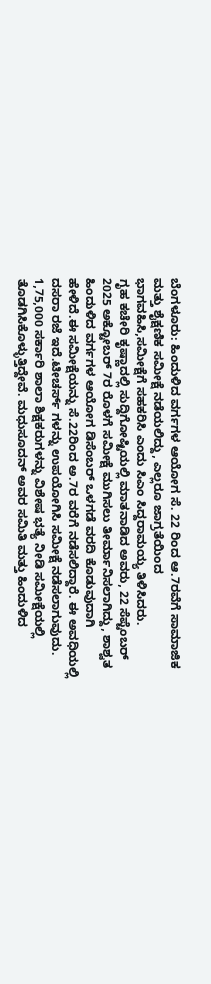ಬೆಂಗಳೂರು: ಹಿಂದುಳಿದ ವರ್ಗಗಳ ಆಯೋಗ ಸೆ. 22 ರಿಂದ ಆ.7ರವೆಗೆ ಸಾಮಾಜಿಕ ಮತ್ತು ಶೈಕ್ಷಣಿಕ ಸಮೀಕ್ಷೆ ನಡೆಯಲಿದ್ದು, ಎಲ್ಲರೂ ಜಾಗ್ರತೆಯಿಂದ ಭಾಗವಹಿಸಿ,ಸಮೀಕ್ಷೆಗೆ ಸಹಕರಿಸಿ ಎಂದು ಸಿಎಂ ಸಿದ್ದರಾಮಯ್ಯ ತಿಳಿಸಿದರು.
ಗೃಹ ಕಚೇರಿ ಕೃಷ್ಣಾದಲ್ಲಿ ಸುದ್ದಿಗೋಷ್ಟಿಯಲ್ಲಿ ಮಾತನಾಡಿದ ಅವರು, 22 ಸೆಪ್ಟೆಂಬರ್ 2025 ಅಕ್ಟೋಬರ್ 7ರ ರೊಳಗೆ ಸಮೀಕ್ಷೆ ಮುಗಿಸಲು ತೀರ್ಮಾನಿಸಲಾಗಿದ್ದು, ಶಾಶ್ವತ ಹಿಂದುಳಿದ ವರ್ಗಗಳ ಆಯೋಗ ಡಿಸೆಂಬರ್ ಒಳಗಡೆ ವರದಿ ಕೊಡುವುದಾಗಿ ಹೇಳಿದೆ.ಈ ಸಮೀಕ್ಷೆಯನ್ನು ಸೆ.22ರಿಂದ ಅ.7ರ ವರೆಗೆ ನಡೆಸಲಿದ್ದಾರೆ. ಈ ಅವಧಿಯಲ್ಲಿ ದಸರಾ ರಜೆ ಇದೆ.ಟೀಚರ್ಸ್ ಗಳನ್ನು ಉಪಯೋಗಿಸಿ ಸಮೀಕ್ಷೆ ನಡೆಸಲಾಗುವುದು. 1,75,000 ಸರ್ಕಾರಿ ಶಾಲಾ ಶಿಕ್ಷಕರುಗಳನ್ನು ವಿಶೇಷ ಭತ್ಯೆ ನೀಡಿ ಸಮೀಕ್ಷೆಯಲ್ಲಿ ತೊಡಗಿಸಿಕೊಳ್ಳುತ್ತಿದ್ದೇವೆ. ಮಧುಸೂದನ್ ಅವರ ಸಮಿತಿ ಮತ್ತು ಹಿಂದುಳಿದ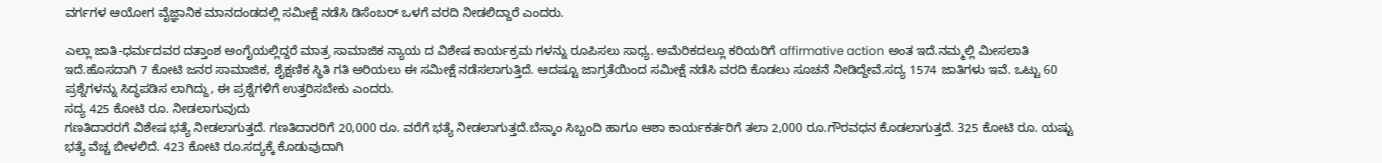ವರ್ಗಗಳ ಆಯೋಗ ವೈಜ್ಞಾನಿಕ ಮಾನದಂಡದಲ್ಲಿ ಸಮೀಕ್ಷೆ ನಡೆಸಿ ಡಿಸೆಂಬರ್ ಒಳಗೆ ವರದಿ ನೀಡಲಿದ್ದಾರೆ ಎಂದರು.

ಎಲ್ಲಾ ಜಾತಿ-ಧರ್ಮದವರ ದತ್ತಾಂಶ ಅಂಗೈಯಲ್ಲಿದ್ದರೆ ಮಾತ್ರ ಸಾಮಾಜಿಕ ನ್ಯಾಯ ದ ವಿಶೇಷ ಕಾರ್ಯಕ್ರಮ ಗಳನ್ನು ರೂಪಿಸಲು ಸಾಧ್ಯ. ಅಮೆರಿಕದಲ್ಲೂ ಕರಿಯರಿಗೆ affirmative action ಅಂತ ಇದೆ.ನಮ್ಮಲ್ಲಿ ಮೀಸಲಾತಿ ಇದೆ.ಹೊಸದಾಗಿ 7 ಕೋಟಿ ಜನರ ಸಾಮಾಜಿಕ, ಶೈಕ್ಷಣಿಕ ಸ್ಥಿತಿ ಗತಿ ಅರಿಯಲು ಈ ಸಮೀಕ್ಷೆ ನಡೆಸಲಾಗುತ್ತಿದೆ. ಆದಷ್ಟೂ ಜಾಗ್ರತೆಯಿಂದ ಸಮೀಕ್ಷೆ ನಡೆಸಿ ವರದಿ ಕೊಡಲು ಸೂಚನೆ ನೀಡಿದ್ದೇವೆ.ಸದ್ಯ 1574 ಜಾತಿಗಳು ಇವೆ. ಒಟ್ಟು 60 ಪ್ರಶ್ನೆಗಳನ್ನು ಸಿದ್ಧಪಡಿಸ ಲಾಗಿದ್ದು, ಈ ಪ್ರಶ್ನೆಗಳಿಗೆ ಉತ್ತರಿಸಬೇಕು ಎಂದರು.
ಸದ್ಯ 425 ಕೋಟಿ ರೂ. ನೀಡಲಾಗುವುದು
ಗಣತಿದಾರರಗೆ ವಿಶೇಷ ಭತ್ಯೆ ನೀಡಲಾಗುತ್ತದೆ. ಗಣತಿದಾರರಿಗೆ 20,000 ರೂ. ವರೆಗೆ ಭತ್ಯೆ ನೀಡಲಾಗುತ್ತದೆ.ಬೆಸ್ಕಾಂ ಸಿಬ್ಬಂದಿ ಹಾಗೂ ಆಶಾ ಕಾರ್ಯಕರ್ತರಿಗೆ ತಲಾ 2,000 ರೂ.ಗೌರವಧನ ಕೊಡಲಾಗುತ್ತದೆ. 325 ಕೋಟಿ ರೂ. ಯಷ್ಟು ಭತ್ಯೆ ವೆಚ್ಚ ಬೀಳಲಿದೆ. 423 ಕೋಟಿ ರೂ.ಸದ್ಯಕ್ಕೆ ಕೊಡುವುದಾಗಿ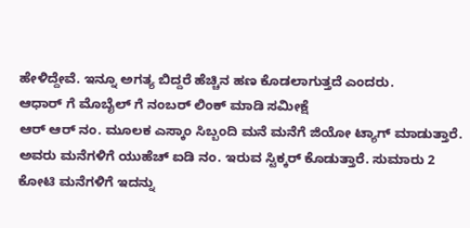ಹೇಳಿದ್ದೇವೆ. ಇನ್ನೂ ಅಗತ್ಯ ಬಿದ್ದರೆ ಹೆಚ್ಚಿನ ಹಣ ಕೊಡಲಾಗುತ್ತದೆ ಎಂದರು.
ಆಧಾರ್ ಗೆ ಮೊಬೈಲ್ ಗೆ ನಂಬರ್ ಲಿಂಕ್ ಮಾಡಿ ಸಮೀಕ್ಷೆ
ಆರ್ ಆರ್ ನಂ. ಮೂಲಕ ಎಸ್ಕಾಂ ಸಿಬ್ಬಂದಿ ಮನೆ ಮನೆಗೆ ಜಿಯೋ ಟ್ಯಾಗ್ ಮಾಡುತ್ತಾರೆ. ಅವರು ಮನೆಗಳಿಗೆ ಯುಹೆಚ್ ಐಡಿ ನಂ. ಇರುವ ಸ್ಟಿಕ್ಕರ್ ಕೊಡುತ್ತಾರೆ. ಸುಮಾರು 2 ಕೋಟಿ ಮನೆಗಳಿಗೆ ಇದನ್ನು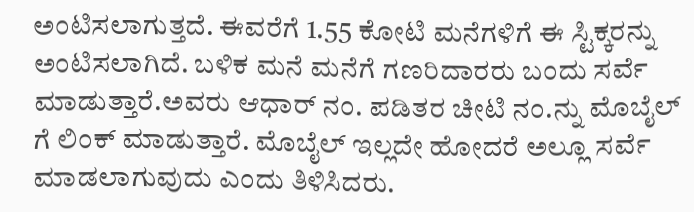ಅಂಟಿಸಲಾಗುತ್ತದೆ. ಈವರೆಗೆ 1.55 ಕೋಟಿ ಮನೆಗಳಿಗೆ ಈ ಸ್ಟಿಕ್ಕರನ್ನು ಅಂಟಿಸಲಾಗಿದೆ. ಬಳಿಕ ಮನೆ ಮನೆಗೆ ಗಣರಿದಾರರು ಬಂದು ಸರ್ವೆ ಮಾಡುತ್ತಾರೆ.ಅವರು ಆಧಾರ್ ನಂ. ಪಡಿತರ ಚೀಟಿ ನಂ.ನ್ನು ಮೊಬೈಲ್ ಗೆ ಲಿಂಕ್ ಮಾಡುತ್ತಾರೆ. ಮೊಬೈಲ್ ಇಲ್ಲದೇ ಹೋದರೆ ಅಲ್ಲೂ ಸರ್ವೆ ಮಾಡಲಾಗುವುದು ಎಂದು ತಿಳಿಸಿದರು.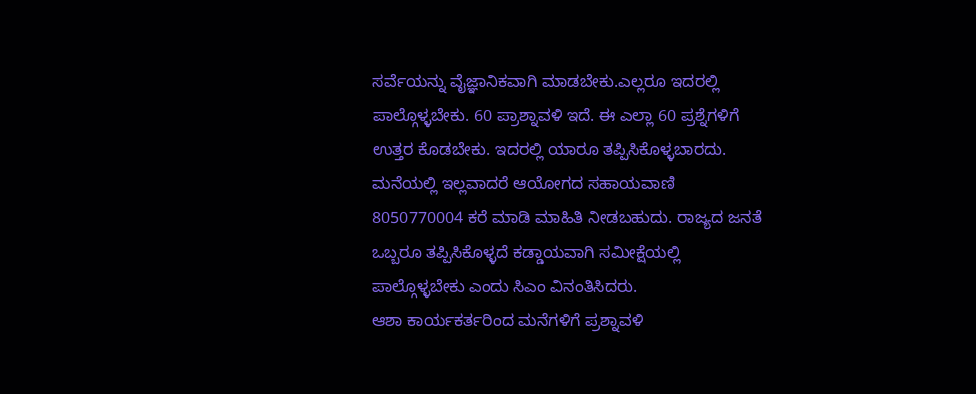ಸರ್ವೆಯನ್ನು ವೈಜ್ಞಾನಿಕವಾಗಿ ಮಾಡಬೇಕು.ಎಲ್ಲರೂ ಇದರಲ್ಲಿ ಪಾಲ್ಗೊಳ್ಳಬೇಕು. 60 ಪ್ರಾಶ್ನಾವಳಿ ಇದೆ. ಈ ಎಲ್ಲಾ 60 ಪ್ರಶ್ನೆಗಳಿಗೆ ಉತ್ತರ ಕೊಡಬೇಕು. ಇದರಲ್ಲಿ ಯಾರೂ ತಪ್ಪಿಸಿಕೊಳ್ಳಬಾರದು. ಮನೆಯಲ್ಲಿ ಇಲ್ಲವಾದರೆ ಆಯೋಗದ ಸಹಾಯವಾಣಿ 8050770004 ಕರೆ ಮಾಡಿ ಮಾಹಿತಿ ನೀಡಬಹುದು. ರಾಜ್ಯದ ಜನತೆ ಒಬ್ಬರೂ ತಪ್ಪಿಸಿಕೊಳ್ಳದೆ ಕಡ್ಡಾಯವಾಗಿ ಸಮೀಕ್ಷೆಯಲ್ಲಿ ಪಾಲ್ಗೊಳ್ಳಬೇಕು ಎಂದು ಸಿಎಂ ವಿನಂತಿಸಿದರು.
ಆಶಾ ಕಾರ್ಯಕರ್ತರಿಂದ ಮನೆಗಳಿಗೆ ಪ್ರಶ್ನಾವಳಿ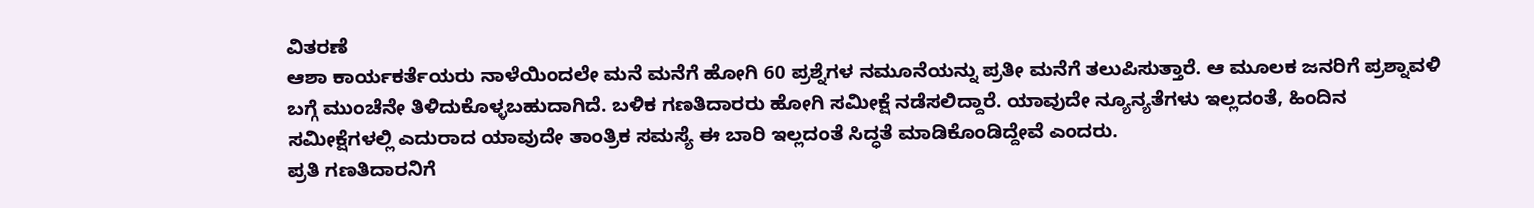ವಿತರಣೆ
ಆಶಾ ಕಾರ್ಯಕರ್ತೆಯರು ನಾಳೆಯಿಂದಲೇ ಮನೆ ಮನೆಗೆ ಹೋಗಿ 60 ಪ್ರಶ್ನೆಗಳ ನಮೂನೆಯನ್ನು ಪ್ರತೀ ಮನೆಗೆ ತಲುಪಿಸುತ್ತಾರೆ. ಆ ಮೂಲಕ ಜನರಿಗೆ ಪ್ರಶ್ನಾವಳಿ ಬಗ್ಗೆ ಮುಂಚೆನೇ ತಿಳಿದುಕೊಳ್ಳಬಹುದಾಗಿದೆ. ಬಳಿಕ ಗಣತಿದಾರರು ಹೋಗಿ ಸಮೀಕ್ಷೆ ನಡೆಸಲಿದ್ದಾರೆ. ಯಾವುದೇ ನ್ಯೂನ್ಯತೆಗಳು ಇಲ್ಲದಂತೆ, ಹಿಂದಿನ ಸಮೀಕ್ಷೆಗಳಲ್ಲಿ ಎದುರಾದ ಯಾವುದೇ ತಾಂತ್ರಿಕ ಸಮಸ್ಯೆ ಈ ಬಾರಿ ಇಲ್ಲದಂತೆ ಸಿದ್ಧತೆ ಮಾಡಿಕೊಂಡಿದ್ದೇವೆ ಎಂದರು.
ಪ್ರತಿ ಗಣತಿದಾರನಿಗೆ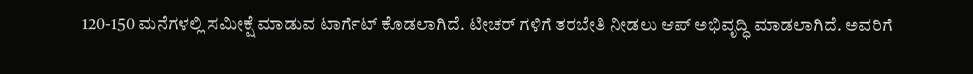120-150 ಮನೆಗಳಲ್ಲಿ ಸಮೀಕ್ಷೆ ಮಾಡುವ ಟಾರ್ಗೆಟ್ ಕೊಡಲಾಗಿದೆ. ಟೀಚರ್ ಗಳಿಗೆ ತರಬೇತಿ ನೀಡಲು ಆಪ್ ಅಭಿವೃದ್ಧಿ ಮಾಡಲಾಗಿದೆ. ಅವರಿಗೆ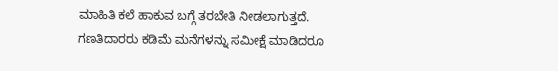ಮಾಹಿತಿ ಕಲೆ ಹಾಕುವ ಬಗ್ಗೆ ತರಬೇತಿ ನೀಡಲಾಗುತ್ತದೆ. ಗಣತಿದಾರರು ಕಡಿಮೆ ಮನೆಗಳನ್ನು ಸಮೀಕ್ಷೆ ಮಾಡಿದರೂ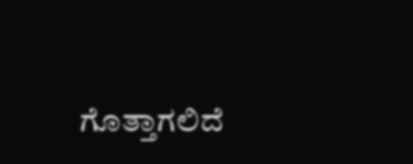ಗೊತ್ತಾಗಲಿದೆ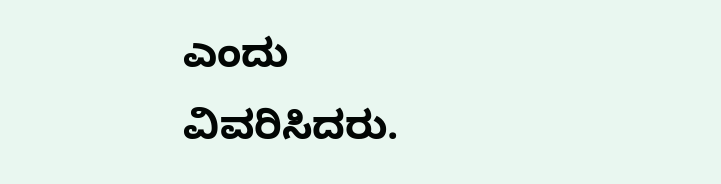ಎಂದು ವಿವರಿಸಿದರು.